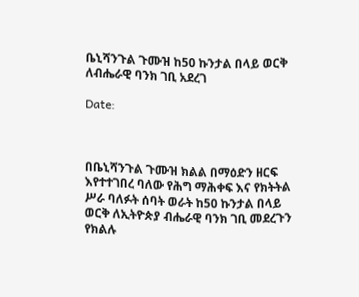ቤኒሻንጉል ጉሙዝ ከ50 ኩንታል በላይ ወርቅ ለብሔራዊ ባንክ ገቢ አደረገ

Date:



በቤኒሻንጉል ጉሙዝ ክልል በማዕድን ዘርፍ እየተተገበረ ባለው የሕግ ማሕቀፍ እና የክትትል ሥራ ባለፉት ሰባት ወራት ከ50 ኩንታል በላይ ወርቅ ለኢትዮጵያ ብሔራዊ ባንክ ገቢ መደረጉን የክልሉ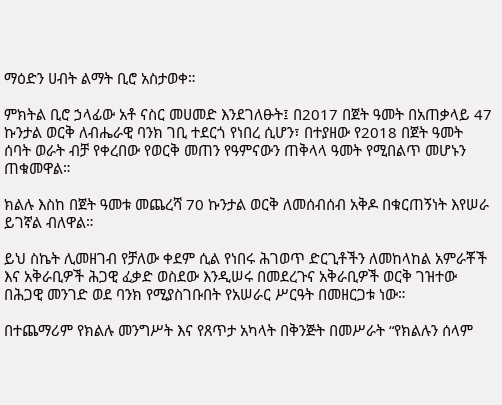ማዕድን ሀብት ልማት ቢሮ አስታወቀ።

ምክትል ቢሮ ኃላፊው አቶ ናስር መሀመድ እንደገለፁት፤ በ2017 በጀት ዓመት በአጠቃላይ 47 ኩንታል ወርቅ ለብሔራዊ ባንክ ገቢ ተደርጎ የነበረ ሲሆን፣ በተያዘው የ2018 በጀት ዓመት ሰባት ወራት ብቻ የቀረበው የወርቅ መጠን የዓምናውን ጠቅላላ ዓመት የሚበልጥ መሆኑን ጠቁመዋል።

ክልሉ እስከ በጀት ዓመቱ መጨረሻ 70 ኩንታል ወርቅ ለመሰብሰብ አቅዶ በቁርጠኝነት እየሠራ ይገኛል ብለዋል።

ይህ ስኬት ሊመዘገብ የቻለው ቀደም ሲል የነበሩ ሕገወጥ ድርጊቶችን ለመከላከል አምራቾች እና አቅራቢዎች ሕጋዊ ፈቃድ ወስደው እንዲሠሩ በመደረጉና አቅራቢዎች ወርቅ ገዝተው በሕጋዊ መንገድ ወደ ባንክ የሚያስገቡበት የአሠራር ሥርዓት በመዘርጋቱ ነው።

በተጨማሪም የክልሉ መንግሥት እና የጸጥታ አካላት በቅንጅት በመሥራት “የክልሉን ሰላም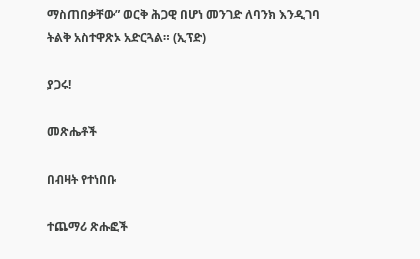ማስጠበቃቸው” ወርቅ ሕጋዊ በሆነ መንገድ ለባንክ እንዲገባ ትልቅ አስተዋጽኦ አድርጓል። (ኢፕድ)

ያጋሩ!

መጽሔቶች

በብዛት የተነበቡ

ተጨማሪ ጽሑፎች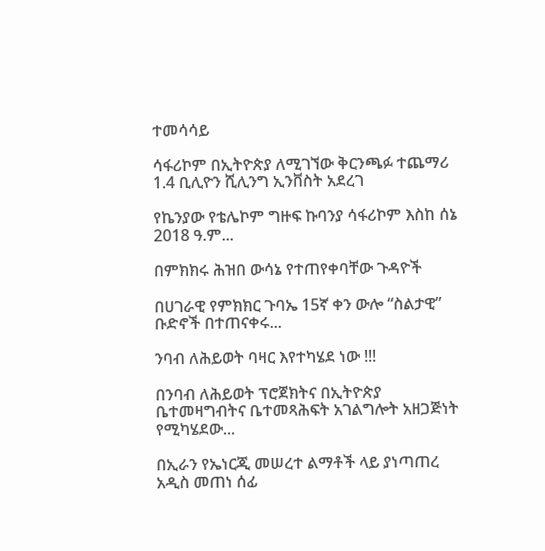ተመሳሳይ

ሳፋሪኮም በኢትዮጵያ ለሚገኘው ቅርንጫፉ ተጨማሪ 1.4 ቢሊዮን ሺሊንግ ኢንቨስት አደረገ

የኬንያው የቴሌኮም ግዙፍ ኩባንያ ሳፋሪኮም እስከ ሰኔ 2018 ዓ.ም...

በምክክሩ ሕዝበ ውሳኔ የተጠየቀባቸው ጉዳዮች

በሀገራዊ የምክክር ጉባኤ 15ኛ ቀን ውሎ “ስልታዊ” ቡድኖች በተጠናቀሩ...

ንባብ ለሕይወት ባዛር እየተካሄደ ነው !!!

በንባብ ለሕይወት ፕሮጀክትና በኢትዮጵያ ቤተመዛግብትና ቤተመጻሕፍት አገልግሎት አዘጋጅነት የሚካሄደው...

በኢራን የኤነርጂ መሠረተ ልማቶች ላይ ያነጣጠረ አዲስ መጠነ ሰፊ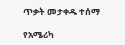ጥቃት መታቀዱ ተሰማ

የአሜሪካ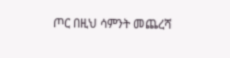ጦር በዚህ ሳምንት መጨረሻ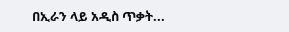በኢራን ላይ አዲስ ጥቃት...